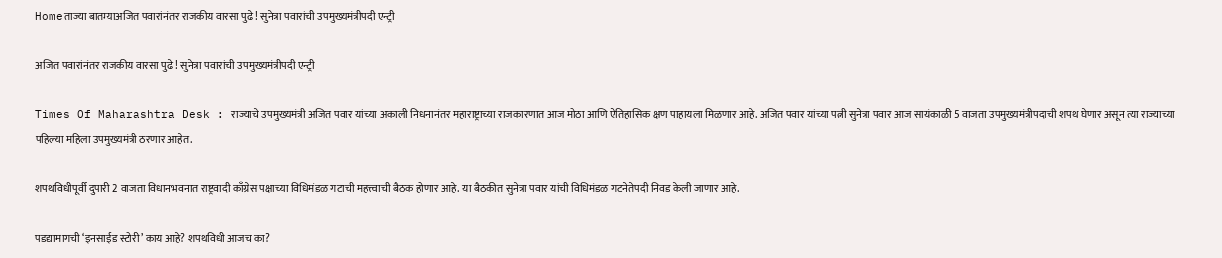Homeताज्या बातम्याअजित पवारांनंतर राजकीय वारसा पुढे! सुनेत्रा पवारांची उपमुख्यमंत्रीपदी एन्ट्री

अजित पवारांनंतर राजकीय वारसा पुढे! सुनेत्रा पवारांची उपमुख्यमंत्रीपदी एन्ट्री

Times Of Maharashtra Desk : राज्याचे उपमुख्यमंत्री अजित पवार यांच्या अकाली निधनानंतर महाराष्ट्राच्या राजकारणात आज मोठा आणि ऐतिहासिक क्षण पाहायला मिळणार आहे. अजित पवार यांच्या पत्नी सुनेत्रा पवार आज सायंकाळी 5 वाजता उपमुख्यमंत्रीपदाची शपथ घेणार असून त्या राज्याच्या पहिल्या महिला उपमुख्यमंत्री ठरणार आहेत.

शपथविधीपूर्वी दुपारी 2 वाजता विधानभवनात राष्ट्रवादी काँग्रेस पक्षाच्या विधिमंडळ गटाची महत्त्वाची बैठक होणार आहे. या बैठकीत सुनेत्रा पवार यांची विधिमंडळ गटनेतेपदी निवड केली जाणार आहे.

पडद्यामागची ‘इनसाईड स्टोरी’ काय आहे? शपथविधी आजच का?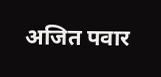अजित पवार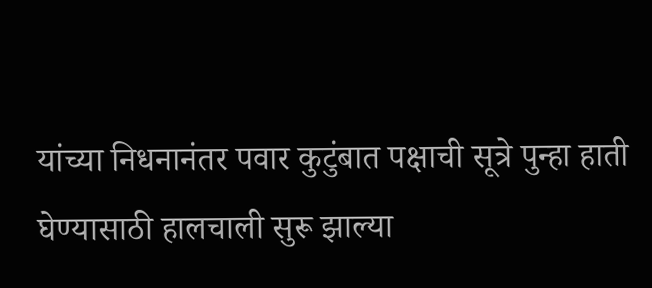यांच्या निधनानंतर पवार कुटुंबात पक्षाची सूत्रे पुन्हा हाती घेण्यासाठी हालचाली सुरू झाल्या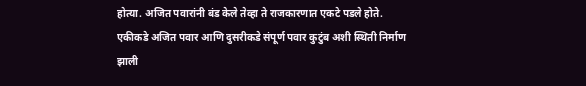होत्या. अजित पवारांनी बंड केले तेव्हा ते राजकारणात एकटे पडले होते. एकीकडे अजित पवार आणि दुसरीकडे संपूर्ण पवार कुटुंब अशी स्थिती निर्माण झाली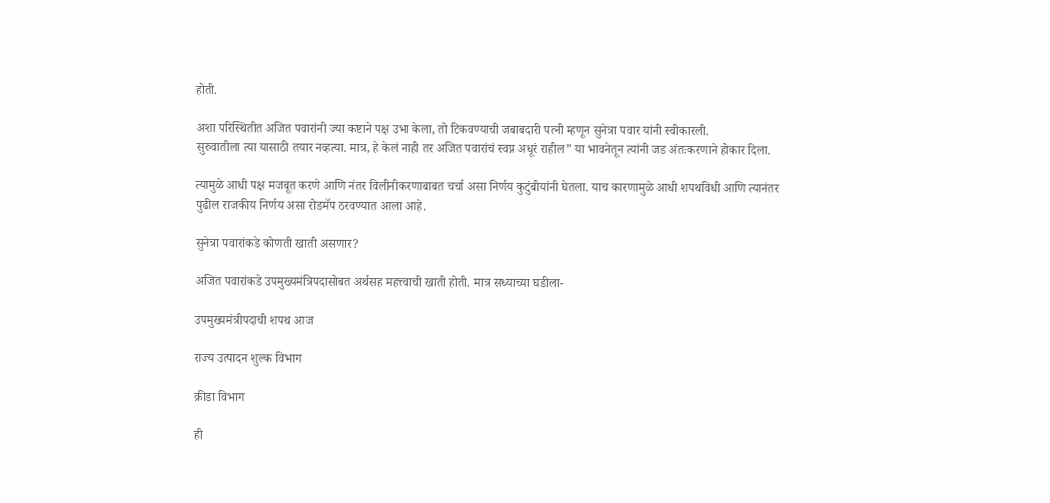होती.

अशा परिस्थितीत अजित पवारांनी ज्या कष्टाने पक्ष उभा केला, तो टिकवण्याची जबाबदारी पत्नी म्हणून सुनेत्रा पवार यांनी स्वीकारली.
सुरुवातीला त्या यासाठी तयार नव्हत्या. मात्र, हे केलं नाही तर अजित पवारांचं स्वप्न अधूरं राहील” या भावनेतून त्यांनी जड अंतःकरणाने होकार दिला.

त्यामुळे आधी पक्ष मजबूत करणे आणि नंतर विलीनीकरणाबाबत चर्चा असा निर्णय कुटुंबीयांनी घेतला. याच कारणामुळे आधी शपथविधी आणि त्यानंतर पुढील राजकीय निर्णय असा रोडमॅप ठरवण्यात आला आहे.

सुनेत्रा पवारांकडे कोणती खाती असणार?

अजित पवारांकडे उपमुख्यमंत्रिपदासोबत अर्थसह महत्त्वाची खाती होती. मात्र सध्याच्या घडीला-

उपमुख्यमंत्रीपदाची शपथ आज

राज्य उत्पादन शुल्क विभाग

क्रीडा विभाग

ही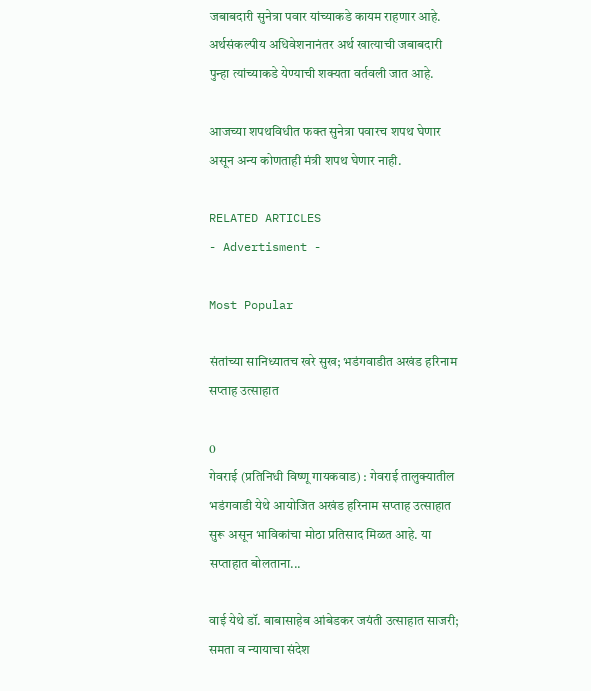जबाबदारी सुनेत्रा पवार यांच्याकडे कायम राहणार आहे.
अर्थसंकल्पीय अधिवेशनानंतर अर्थ खात्याची जबाबदारी पुन्हा त्यांच्याकडे येण्याची शक्यता वर्तवली जात आहे.

आजच्या शपथविधीत फक्त सुनेत्रा पवारच शपथ घेणार असून अन्य कोणताही मंत्री शपथ घेणार नाही.

RELATED ARTICLES
- Advertisment -

Most Popular

संतांच्या सानिध्यातच खरे सुख; भडंगवाडीत अखंड हरिनाम सप्ताह उत्साहात

0
गेवराई (प्रतिनिधी विष्णू गायकवाड) : गेवराई तालुक्यातील भडंगवाडी येथे आयोजित अखंड हरिनाम सप्ताह उत्साहात सुरू असून भाविकांचा मोठा प्रतिसाद मिळत आहे. या सप्ताहात बोलताना...

वाई येथे डॉ. बाबासाहेब आंबेडकर जयंती उत्साहात साजरी; समता व न्यायाचा संदेश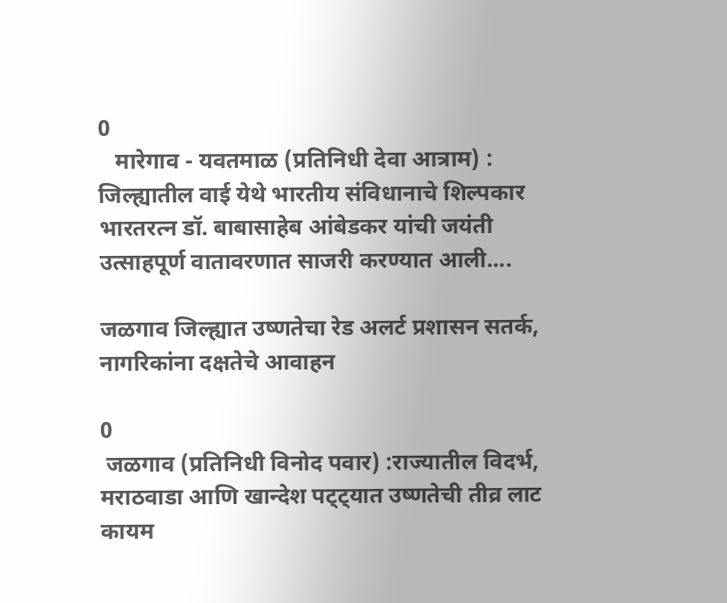0
   मारेगाव - यवतमाळ (प्रतिनिधी देवा आत्राम) :  जिल्ह्यातील वाई येथे भारतीय संविधानाचे शिल्पकार भारतरत्न डॉ. बाबासाहेब आंबेडकर यांची जयंती उत्साहपूर्ण वातावरणात साजरी करण्यात आली....

जळगाव जिल्ह्यात उष्णतेचा रेड अलर्ट प्रशासन सतर्क, नागरिकांना दक्षतेचे आवाहन

0
 जळगाव (प्रतिनिधी विनोद पवार) :राज्यातील विदर्भ, मराठवाडा आणि खान्देश पट्ट्यात उष्णतेची तीव्र लाट कायम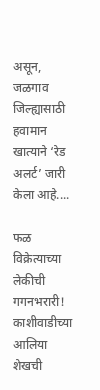असून, जळगाव जिल्ह्यासाठी हवामान खात्याने ‘रेड अलर्ट’ जारी केला आहे....

फळ विक्रेत्याच्या लेकीची गगनभरारी! काशीवाडीच्या आलिया शेखची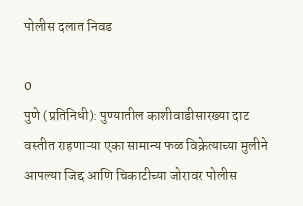पोलीस दलात निवड

0
पुणे (प्रतिनिधी): पुण्यातील काशीवाडीसारख्या दाट वस्तीत राहणाऱ्या एका सामान्य फळ विक्रेत्याच्या मुलीने आपल्या जिद्द आणि चिकाटीच्या जोरावर पोलीस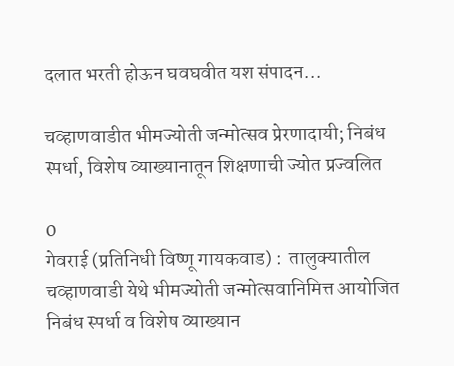दलात भरती होऊन घवघवीत यश संपादन...

चव्हाणवाडीत भीमज्योती जन्मोत्सव प्रेरणादायी; निबंध स्पर्धा, विशेष व्याख्यानातून शिक्षणाची ज्योत प्रज्वलित

0
गेवराई (प्रतिनिधी विष्णू गायकवाड) :  तालुक्यातील चव्हाणवाडी येथे भीमज्योती जन्मोत्सवानिमित्त आयोजित निबंध स्पर्धा व विशेष व्याख्यान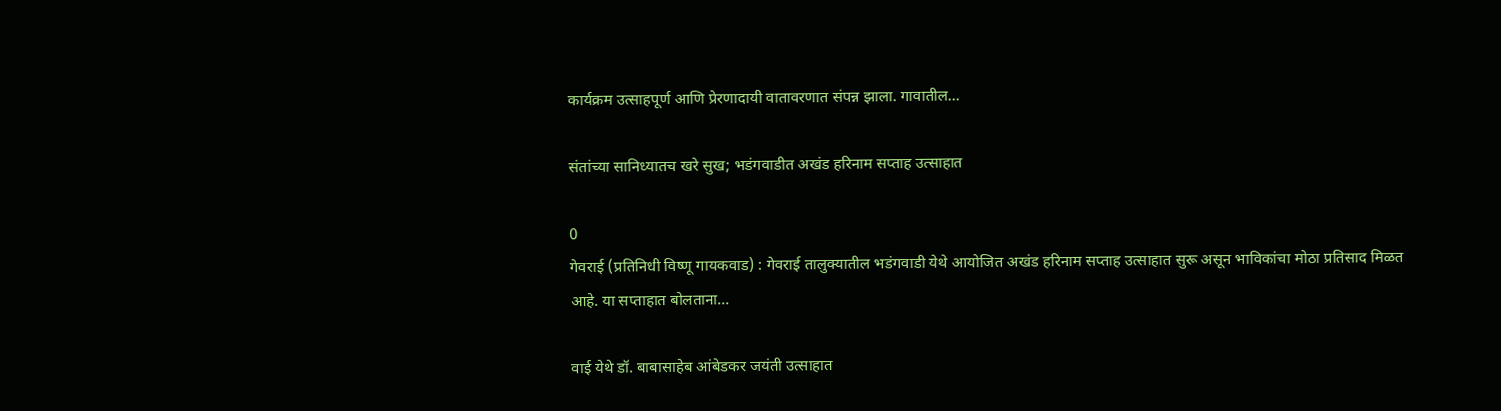कार्यक्रम उत्साहपूर्ण आणि प्रेरणादायी वातावरणात संपन्न झाला. गावातील...

संतांच्या सानिध्यातच खरे सुख; भडंगवाडीत अखंड हरिनाम सप्ताह उत्साहात

0
गेवराई (प्रतिनिधी विष्णू गायकवाड) : गेवराई तालुक्यातील भडंगवाडी येथे आयोजित अखंड हरिनाम सप्ताह उत्साहात सुरू असून भाविकांचा मोठा प्रतिसाद मिळत आहे. या सप्ताहात बोलताना...

वाई येथे डॉ. बाबासाहेब आंबेडकर जयंती उत्साहात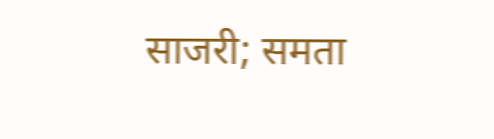साजरी; समता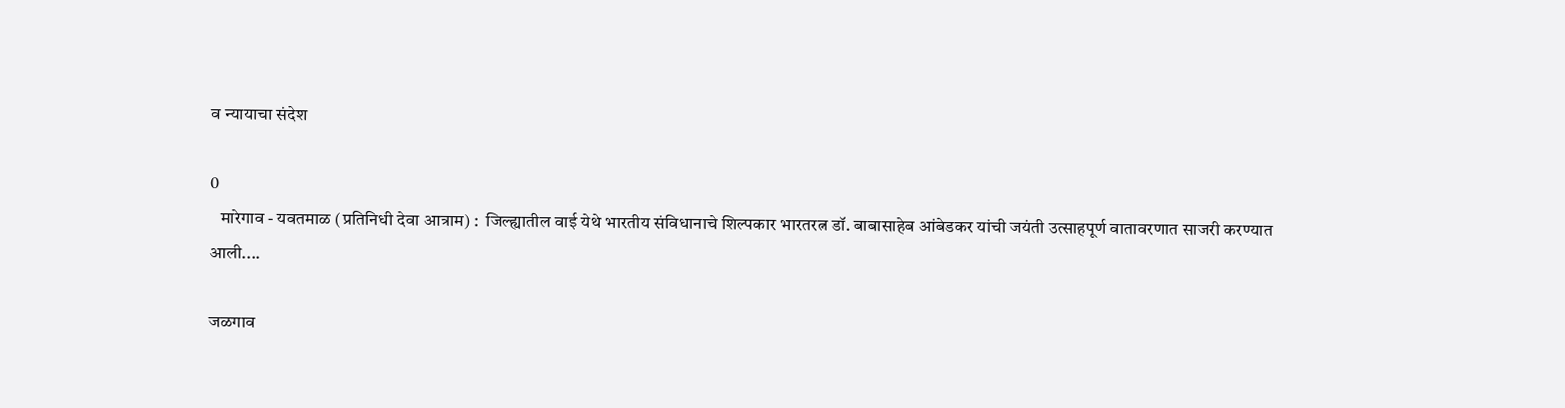व न्यायाचा संदेश

0
   मारेगाव - यवतमाळ (प्रतिनिधी देवा आत्राम) :  जिल्ह्यातील वाई येथे भारतीय संविधानाचे शिल्पकार भारतरत्न डॉ. बाबासाहेब आंबेडकर यांची जयंती उत्साहपूर्ण वातावरणात साजरी करण्यात आली....

जळगाव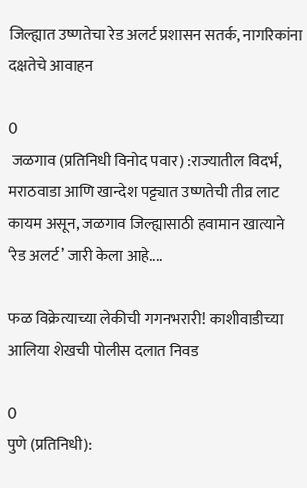जिल्ह्यात उष्णतेचा रेड अलर्ट प्रशासन सतर्क, नागरिकांना दक्षतेचे आवाहन

0
 जळगाव (प्रतिनिधी विनोद पवार) :राज्यातील विदर्भ, मराठवाडा आणि खान्देश पट्ट्यात उष्णतेची तीव्र लाट कायम असून, जळगाव जिल्ह्यासाठी हवामान खात्याने ‘रेड अलर्ट’ जारी केला आहे....

फळ विक्रेत्याच्या लेकीची गगनभरारी! काशीवाडीच्या आलिया शेखची पोलीस दलात निवड

0
पुणे (प्रतिनिधी):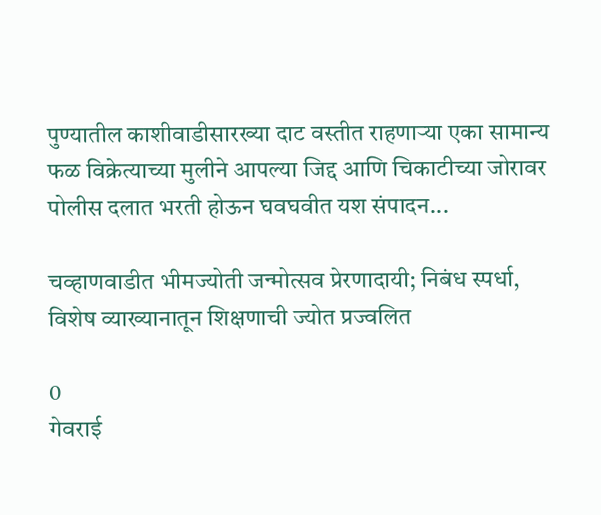पुण्यातील काशीवाडीसारख्या दाट वस्तीत राहणाऱ्या एका सामान्य फळ विक्रेत्याच्या मुलीने आपल्या जिद्द आणि चिकाटीच्या जोरावर पोलीस दलात भरती होऊन घवघवीत यश संपादन...

चव्हाणवाडीत भीमज्योती जन्मोत्सव प्रेरणादायी; निबंध स्पर्धा, विशेष व्याख्यानातून शिक्षणाची ज्योत प्रज्वलित

0
गेवराई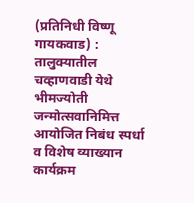(प्रतिनिधी विष्णू गायकवाड) :  तालुक्यातील चव्हाणवाडी येथे भीमज्योती जन्मोत्सवानिमित्त आयोजित निबंध स्पर्धा व विशेष व्याख्यान कार्यक्रम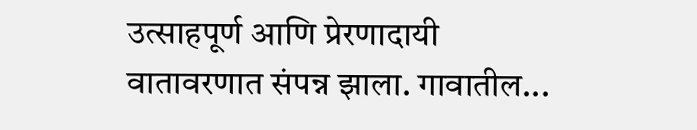उत्साहपूर्ण आणि प्रेरणादायी वातावरणात संपन्न झाला. गावातील...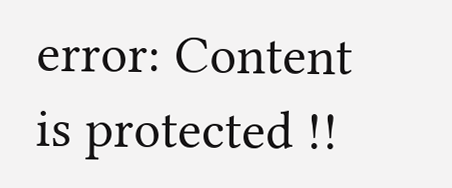error: Content is protected !!